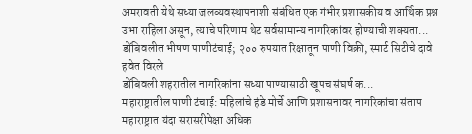अमरावती येथे सध्या जलव्यवस्थापनाशी संबंधित एक गंभीर प्रशासकीय व आर्थिक प्रश्न उभा राहिला असून, त्याचे परिणाम थेट सर्वसामान्य नागरिकांवर होण्याची शक्यता...
डोंबिवलीत भीषण पाणीटंचाई; २०० रुपयात रिक्षातून पाणी विक्री, स्मार्ट सिटीचे दावे हवेत विरले
डोंबिवली शहरातील नागरिकांना सध्या पाण्यासाठी खूपच संघर्ष क...
महाराष्ट्रातील पाणी टंचाई: महिलांचे हंडे मोर्चे आणि प्रशासनावर नागरिकांचा संताप
महाराष्ट्रात यंदा सरासरीपेक्षा अधिक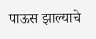पाऊस झाल्याचे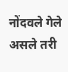नोंदवले गेले असले तरी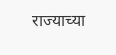राज्याच्या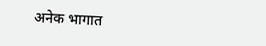अनेक भागात